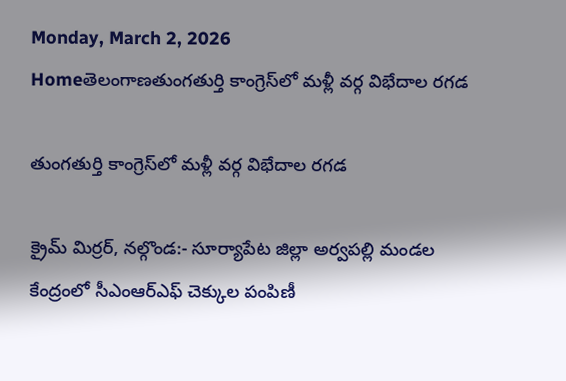Monday, March 2, 2026
Homeతెలంగాణతుంగతుర్తి కాంగ్రెస్‌లో మళ్లీ వర్గ విభేదాల రగడ

తుంగతుర్తి కాంగ్రెస్‌లో మళ్లీ వర్గ విభేదాల రగడ

క్రైమ్ మిర్రర్, నల్గొండ:- సూర్యాపేట జిల్లా అర్వపల్లి మండల కేంద్రంలో సీఎంఆర్ఎఫ్ చెక్కుల పంపిణీ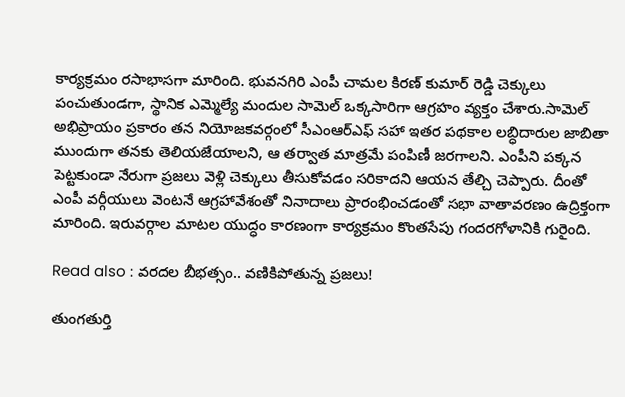కార్యక్రమం రసాభాసగా మారింది. భువనగిరి ఎంపీ చామల కిరణ్ కుమార్ రెడ్డి చెక్కులు పంచుతుండగా, స్థానిక ఎమ్మెల్యే మందుల సామెల్ ఒక్కసారిగా ఆగ్రహం వ్యక్తం చేశారు.సామెల్ అభిప్రాయం ప్రకారం తన నియోజకవర్గంలో సీఎంఆర్ఎఫ్ సహా ఇతర పథకాల లబ్ధిదారుల జాబితా ముందుగా తనకు తెలియజేయాలని, ఆ తర్వాత మాత్రమే పంపిణీ జరగాలని. ఎంపీని పక్కన పెట్టకుండా నేరుగా ప్రజలు వెళ్లి చెక్కులు తీసుకోవడం సరికాదని ఆయన తేల్చి చెప్పారు. దీంతో ఎంపీ వర్గీయులు వెంటనే ఆగ్రహావేశంతో నినాదాలు ప్రారంభించడంతో సభా వాతావరణం ఉద్రిక్తంగా మారింది. ఇరువర్గాల మాటల యుద్ధం కారణంగా కార్యక్రమం కొంతసేపు గందరగోళానికి గురైంది.

Read also : వరదల బీభత్సం.. వణికిపోతున్న ప్రజలు!

తుంగతుర్తి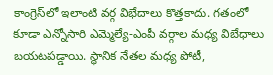కాంగ్రెస్‌లో ఇలాంటి వర్గ విభేదాలు కొత్తకాదు. గతంలో కూడా ఎన్నోసారి ఎమ్మెల్యే-ఎంపీ వర్గాల మధ్య విబేధాలు బయటపడ్డాయి. స్థానిక నేతల మధ్య పోటీ,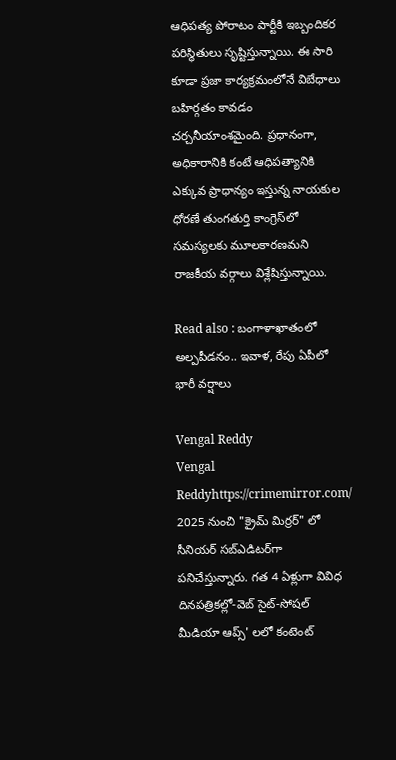ఆధిపత్య పోరాటం పార్టీకి ఇబ్బందికర పరిస్థితులు సృష్టిస్తున్నాయి. ఈ సారి కూడా ప్రజా కార్యక్రమంలోనే విబేధాలు బహిర్గతం కావడం చర్చనీయాంశమైంది. ప్రధానంగా, అధికారానికి కంటే ఆధిపత్యానికి ఎక్కువ ప్రాధాన్యం ఇస్తున్న నాయకుల ధోరణే తుంగతుర్తి కాంగ్రెస్‌లో సమస్యలకు మూలకారణమని రాజకీయ వర్గాలు విశ్లేషిస్తున్నాయి.

Read also : బంగాళాఖాతంలో అల్పపీడనం.. ఇవాళ, రేపు ఏపీలో భారీ వర్షాలు

Vengal Reddy
Vengal Reddyhttps://crimemirror.com/
2025 నుంచి "క్రైమ్ మిర్రర్" లో సీనియర్ సబ్‌ఎడిటర్‌గా పనిచేస్తున్నారు. గత 4 ఏళ్లుగా వివిధ దినపత్రికల్లో-వెబ్ సైట్-సోషల్ మీడియా ఆప్స్' లలో కంటెంట్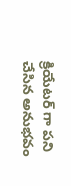క్రియేటర్ గా పని చేసిన అనుభవం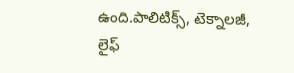ఉంది.పాలిటిక్స్‌, టెక్నాలజీ, లైఫ్‌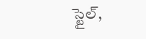స్టైల్‌,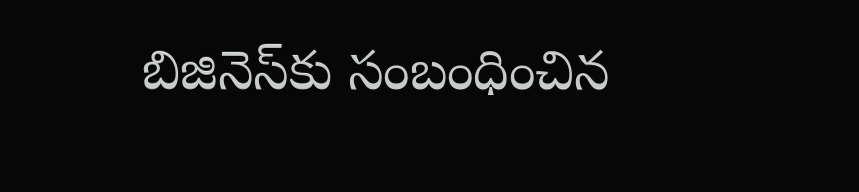బిజినెస్‌కు సంబంధించిన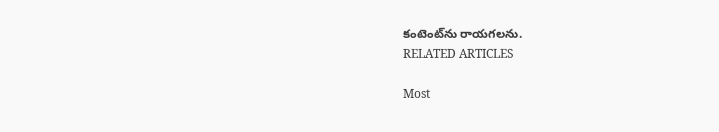కంటెంట్‌ను రాయగలను.
RELATED ARTICLES

Most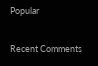Popular

Recent Comments